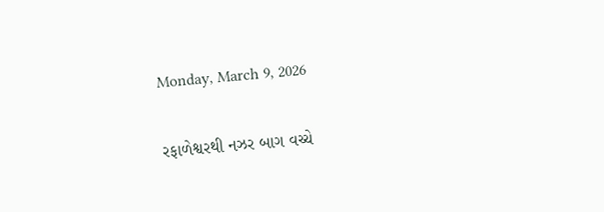Monday, March 9, 2026

રફાળેશ્વરથી નઝર બાગ વચ્ચે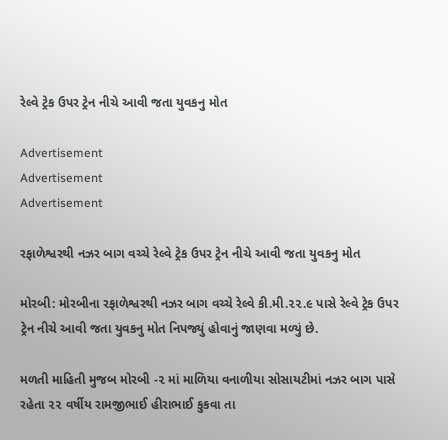રેલ્વે ટ્રેક ઉપર ટ્રેન નીચે આવી જતા યુવકનુ મોત

Advertisement
Advertisement
Advertisement

રફાળેશ્વરથી નઝર બાગ વચ્ચે રેલ્વે ટ્રેક ઉપર ટ્રેન નીચે આવી જતા યુવકનુ મોત

મોરબી: મોરબીના રફાળેશ્વરથી નઝર બાગ વચ્ચે રેલ્વે કી.મી.૨૨.૯ પાસે રેલ્વે ટ્રેક ઉપર ટ્રેન નીચે આવી જતા યુવકનુ મોત નિપજ્યું હોવાનું જાણવા મળ્યું છે.

મળતી માહિતી મુજબ મોરબી -૨ માં માળિયા વનાળીયા સોસાયટીમાં નઝર બાગ પાસે રહેતા ૨૨ વર્ષીય રામજીભાઈ હીરાભાઈ કુકવા તા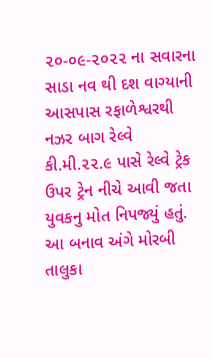૨૦-૦૯-૨૦૨૨ ના સવારના સાડા નવ થી દશ વાગ્યાની આસપાસ રફાળેશ્વરથી નઝર બાગ રેલ્વે કી.મી.૨૨.૯ પાસે રેલ્વે ટ્રેક ઉપર ટ્રેન નીચે આવી જતા યુવકનુ મોત નિપજ્યું હતું. આ બનાવ અંગે મોરબી તાલુકા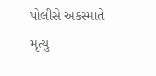પોલીસે અકસ્માતે મૃત્યુ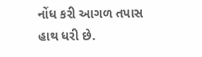નોંધ કરી આગળ તપાસ હાથ ધરી છે.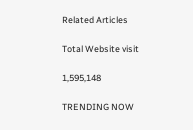Related Articles

Total Website visit

1,595,148

TRENDING NOW